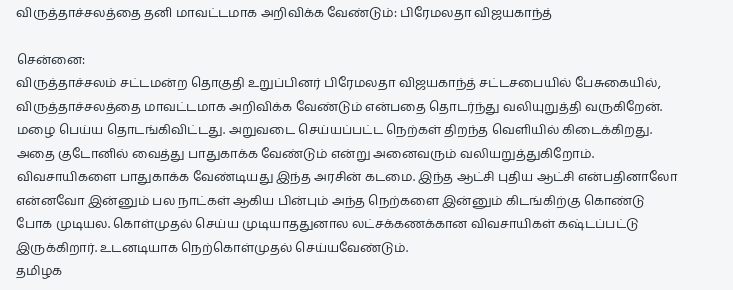விருத்தாச்சலத்தை தனி மாவட்டமாக அறிவிக்க வேண்டும்: பிரேமலதா விஜயகாந்த்

சென்னை:
விருத்தாச்சலம் சட்டமன்ற தொகுதி உறுப்பினர் பிரேமலதா விஜயகாந்த் சட்டசபையில் பேசுகையில், விருத்தாச்சலத்தை மாவட்டமாக அறிவிக்க வேண்டும் என்பதை தொடர்ந்து வலியுறுத்தி வருகிறேன். மழை பெய்ய தொடங்கிவிட்டது. அறுவடை செய்யப்பட்ட நெற்கள் திறந்த வெளியில் கிடைக்கிறது. அதை குடோனில் வைத்து பாதுகாக்க வேண்டும் என்று அனைவரும் வலியறுத்துகிறோம்.
விவசாயிகளை பாதுகாக்க வேண்டியது இந்த அரசின் கடமை. இந்த ஆட்சி புதிய ஆட்சி என்பதினாலோ என்னவோ இன்னும் பல நாட்கள் ஆகிய பின்பும் அந்த நெற்களை இன்னும் கிடங்கிற்கு கொண்டு போக முடியல. கொள்முதல் செய்ய முடியாததுனால லட்சக்கணக்கான விவசாயிகள் கஷ்டப்பட்டு இருக்கிறார். உடனடியாக நெற்கொள்முதல் செய்யவேண்டும்.
தமிழக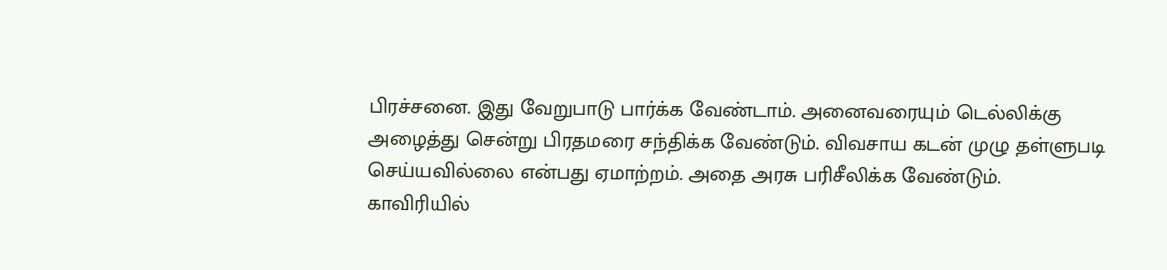பிரச்சனை. இது வேறுபாடு பார்க்க வேண்டாம். அனைவரையும் டெல்லிக்கு அழைத்து சென்று பிரதமரை சந்திக்க வேண்டும். விவசாய கடன் முழு தள்ளுபடி செய்யவில்லை என்பது ஏமாற்றம். அதை அரசு பரிசீலிக்க வேண்டும்.
காவிரியில்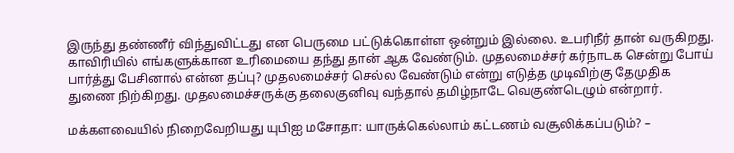இருந்து தண்ணீர் விந்துவிட்டது என பெருமை பட்டுக்கொள்ள ஒன்றும் இல்லை. உபரிநீர் தான் வருகிறது. காவிரியில் எங்களுக்கான உரிமையை தந்து தான் ஆக வேண்டும். முதலமைச்சர் கர்நாடக சென்று போய் பார்த்து பேசினால் என்ன தப்பு? முதலமைச்சர் செல்ல வேண்டும் என்று எடுத்த முடிவிற்கு தேமுதிக துணை நிற்கிறது. முதலமைச்சருக்கு தலைகுனிவு வந்தால் தமிழ்நாடே வெகுண்டெழும் என்றார்.

மக்களவையில் நிறைவேறியது யுபிஐ மசோதா: யாருக்கெல்லாம் கட்டணம் வசூலிக்கப்படும்? –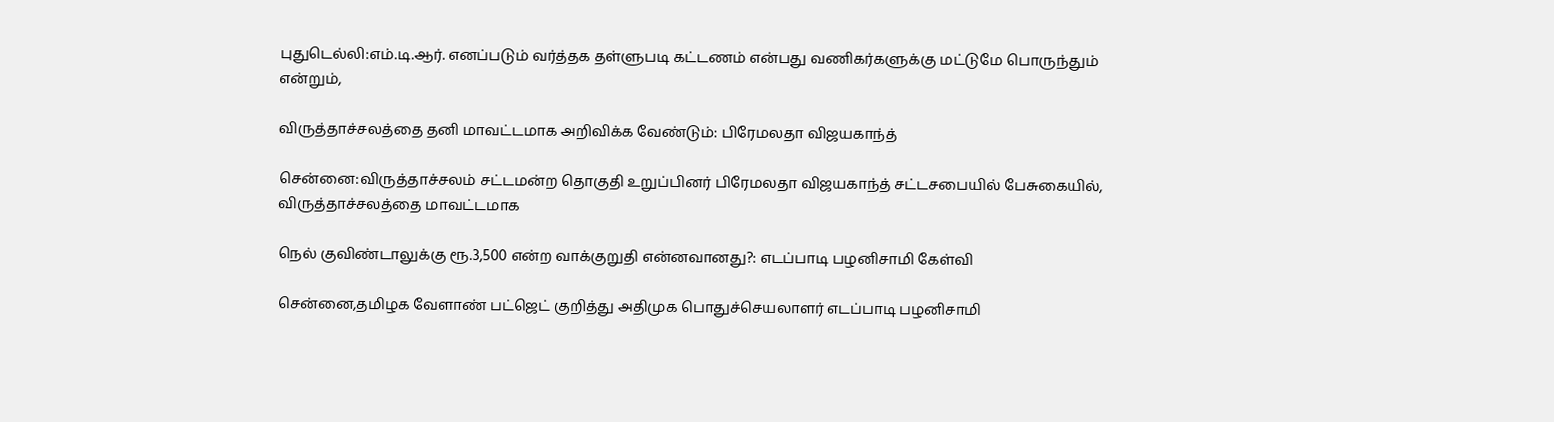புதுடெல்லி:எம்.டி.ஆர். எனப்படும் வர்த்தக தள்ளுபடி கட்டணம் என்பது வணிகர்களுக்கு மட்டுமே பொருந்தும் என்றும்,

விருத்தாச்சலத்தை தனி மாவட்டமாக அறிவிக்க வேண்டும்: பிரேமலதா விஜயகாந்த்

சென்னை:விருத்தாச்சலம் சட்டமன்ற தொகுதி உறுப்பினர் பிரேமலதா விஜயகாந்த் சட்டசபையில் பேசுகையில், விருத்தாச்சலத்தை மாவட்டமாக

நெல் குவிண்டாலுக்கு ரூ.3,500 என்ற வாக்குறுதி என்னவானது?: எடப்பாடி பழனிசாமி கேள்வி

சென்னை,தமிழக வேளாண் பட்ஜெட் குறித்து அதிமுக பொதுச்செயலாளர் எடப்பாடி பழனிசாமி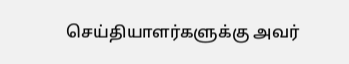செய்தியாளர்களுக்கு அவர்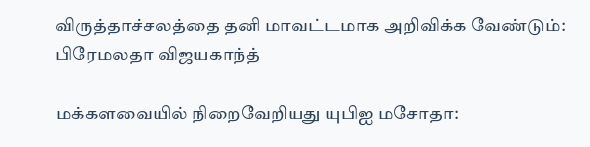விருத்தாச்சலத்தை தனி மாவட்டமாக அறிவிக்க வேண்டும்: பிரேமலதா விஜயகாந்த்

மக்களவையில் நிறைவேறியது யுபிஐ மசோதா: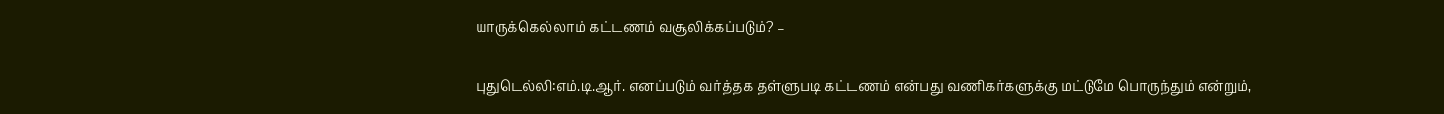யாருக்கெல்லாம் கட்டணம் வசூலிக்கப்படும்? –

புதுடெல்லி:எம்.டி.ஆர். எனப்படும் வர்த்தக தள்ளுபடி கட்டணம் என்பது வணிகர்களுக்கு மட்டுமே பொருந்தும் என்றும்,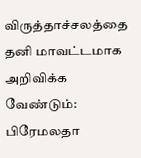விருத்தாச்சலத்தை தனி மாவட்டமாக அறிவிக்க வேண்டும்: பிரேமலதா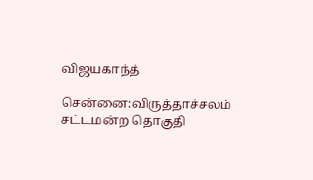விஜயகாந்த்

சென்னை:விருத்தாச்சலம் சட்டமன்ற தொகுதி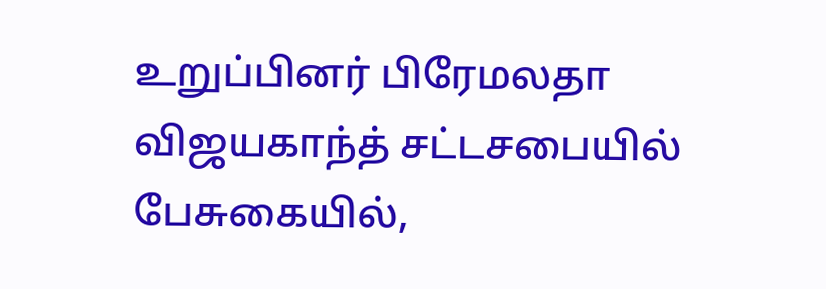உறுப்பினர் பிரேமலதா விஜயகாந்த் சட்டசபையில் பேசுகையில்,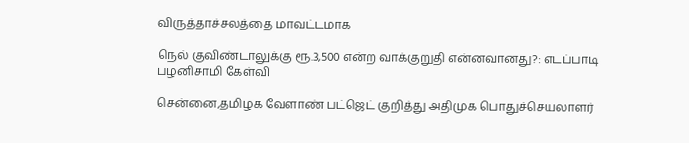விருத்தாச்சலத்தை மாவட்டமாக

நெல் குவிண்டாலுக்கு ரூ.3,500 என்ற வாக்குறுதி என்னவானது?: எடப்பாடி பழனிசாமி கேள்வி

சென்னை,தமிழக வேளாண் பட்ஜெட் குறித்து அதிமுக பொதுச்செயலாளர்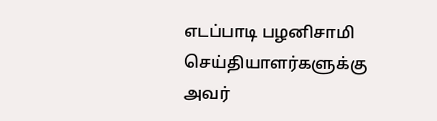எடப்பாடி பழனிசாமி செய்தியாளர்களுக்கு அவர்